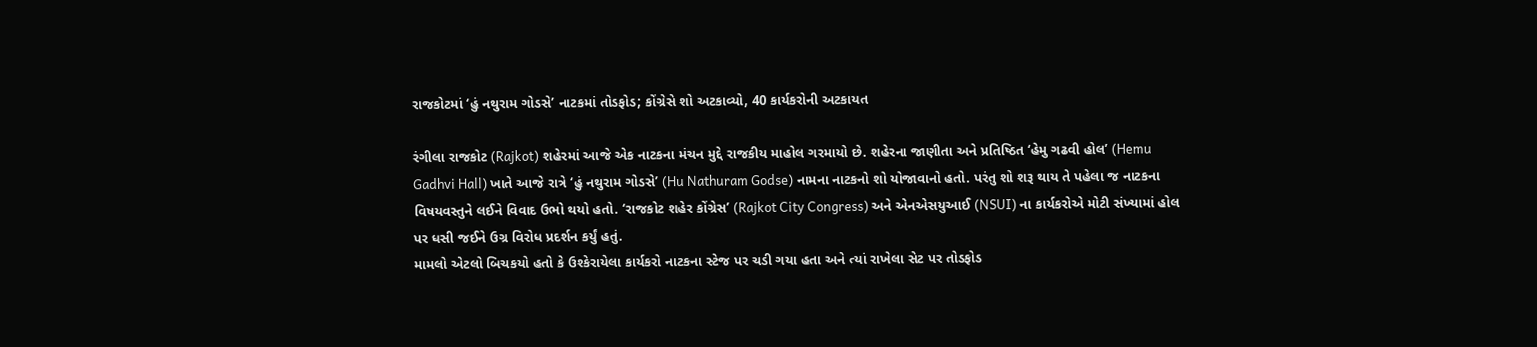રાજકોટમાં ‘હું નથુરામ ગોડસે’ નાટકમાં તોડફોડ; કોંગ્રેસે શો અટકાવ્યો, 40 કાર્યકરોની અટકાયત

રંગીલા રાજકોટ (Rajkot) શહેરમાં આજે એક નાટકના મંચન મુદ્દે રાજકીય માહોલ ગરમાયો છે. શહેરના જાણીતા અને પ્રતિષ્ઠિત ‘હેમુ ગઢવી હોલ’ (Hemu Gadhvi Hall) ખાતે આજે રાત્રે ‘હું નથુરામ ગોડસે’ (Hu Nathuram Godse) નામના નાટકનો શો યોજાવાનો હતો. પરંતુ શો શરૂ થાય તે પહેલા જ નાટકના વિષયવસ્તુને લઈને વિવાદ ઉભો થયો હતો. ‘રાજકોટ શહેર કોંગ્રેસ’ (Rajkot City Congress) અને એનએસયુઆઈ (NSUI) ના કાર્યકરોએ મોટી સંખ્યામાં હોલ પર ધસી જઈને ઉગ્ર વિરોધ પ્રદર્શન કર્યું હતું.
મામલો એટલો બિચકયો હતો કે ઉશ્કેરાયેલા કાર્યકરો નાટકના સ્ટેજ પર ચડી ગયા હતા અને ત્યાં રાખેલા સેટ પર તોડફોડ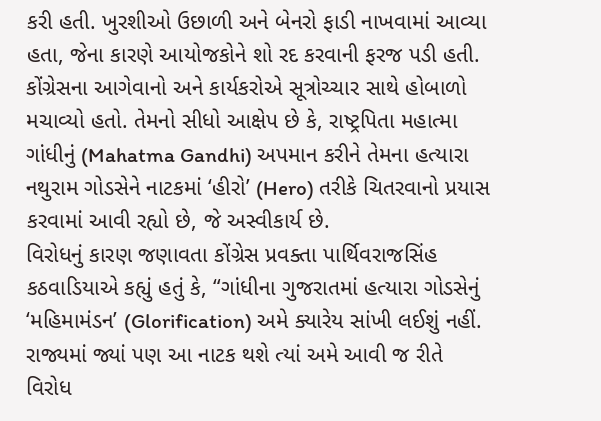કરી હતી. ખુરશીઓ ઉછાળી અને બેનરો ફાડી નાખવામાં આવ્યા હતા, જેના કારણે આયોજકોને શો રદ કરવાની ફરજ પડી હતી. કોંગ્રેસના આગેવાનો અને કાર્યકરોએ સૂત્રોચ્ચાર સાથે હોબાળો મચાવ્યો હતો. તેમનો સીધો આક્ષેપ છે કે, રાષ્ટ્રપિતા મહાત્મા ગાંધીનું (Mahatma Gandhi) અપમાન કરીને તેમના હત્યારા નથુરામ ગોડસેને નાટકમાં ‘હીરો’ (Hero) તરીકે ચિતરવાનો પ્રયાસ કરવામાં આવી રહ્યો છે, જે અસ્વીકાર્ય છે.
વિરોધનું કારણ જણાવતા કોંગ્રેસ પ્રવક્તા પાર્થિવરાજસિંહ કઠવાડિયાએ કહ્યું હતું કે, “ગાંધીના ગુજરાતમાં હત્યારા ગોડસેનું ‘મહિમામંડન’ (Glorification) અમે ક્યારેય સાંખી લઈશું નહીં. રાજ્યમાં જ્યાં પણ આ નાટક થશે ત્યાં અમે આવી જ રીતે વિરોધ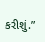કરીશું.”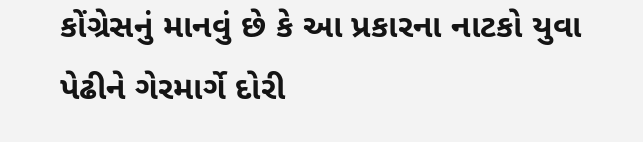કોંગ્રેસનું માનવું છે કે આ પ્રકારના નાટકો યુવા પેઢીને ગેરમાર્ગે દોરી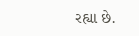રહ્યા છે.